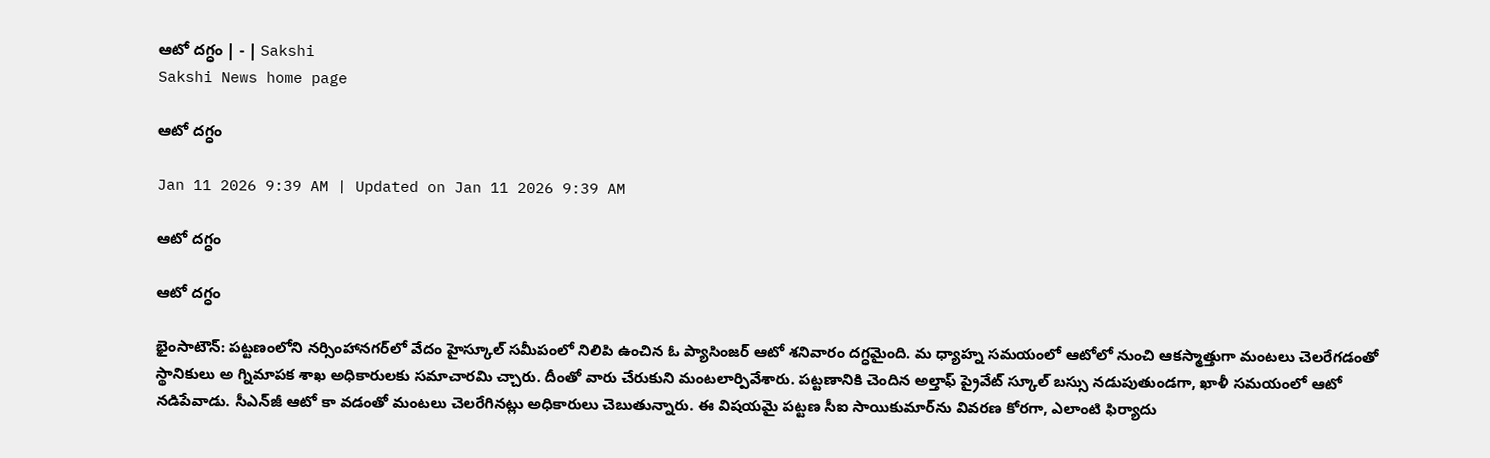ఆటో దగ్ధం | - | Sakshi
Sakshi News home page

ఆటో దగ్ధం

Jan 11 2026 9:39 AM | Updated on Jan 11 2026 9:39 AM

ఆటో దగ్ధం

ఆటో దగ్ధం

భైంసాటౌన్‌: పట్టణంలోని నర్సింహానగర్‌లో వేదం హైస్కూల్‌ సమీపంలో నిలిపి ఉంచిన ఓ ప్యాసింజర్‌ ఆటో శనివారం దగ్ధమైంది. మ ధ్యాహ్న సమయంలో ఆటోలో నుంచి ఆకస్మాత్తుగా మంటలు చెలరేగడంతో స్థానికులు అ గ్నిమాపక శాఖ అధికారులకు సమాచారమి చ్చారు. దీంతో వారు చేరుకుని మంటలార్పివేశారు. పట్టణానికి చెందిన అల్తాఫ్‌ ప్రైవేట్‌ స్కూల్‌ బస్సు నడుపుతుండగా, ఖాళీ సమయంలో ఆటో నడిపేవాడు. సీఎన్‌జీ ఆటో కా వడంతో మంటలు చెలరేగినట్లు అధికారులు చెబుతున్నారు. ఈ విషయమై పట్టణ సీఐ సాయికుమార్‌ను వివరణ కోరగా, ఎలాంటి ఫిర్యాదు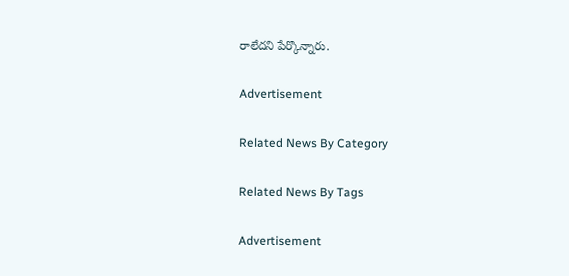రాలేదని పేర్కొన్నారు.

Advertisement

Related News By Category

Related News By Tags

Advertisement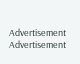Advertisement
Advertisement